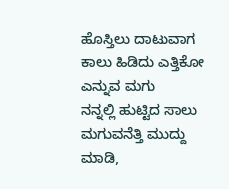ಹೊಸ್ತಿಲು ದಾಟುವಾಗ
ಕಾಲು ಹಿಡಿದು ಎತ್ತಿಕೋ
ಎನ್ನುವ ಮಗು
ನನ್ನಲ್ಲಿ ಹುಟ್ಟಿದ ಸಾಲು
ಮಗುವನೆತ್ತಿ ಮುದ್ದು
ಮಾಡಿ,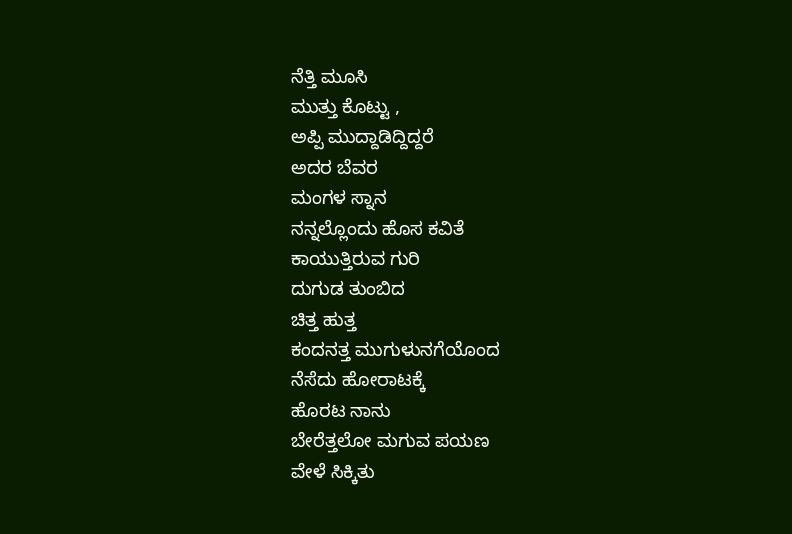ನೆತ್ತಿ ಮೂಸಿ
ಮುತ್ತು ಕೊಟ್ಟು ,
ಅಪ್ಪಿ ಮುದ್ದಾಡಿದ್ದಿದ್ದರೆ
ಅದರ ಬೆವರ
ಮಂಗಳ ಸ್ನಾನ
ನನ್ನಲ್ಲೊಂದು ಹೊಸ ಕವಿತೆ
ಕಾಯುತ್ತಿರುವ ಗುರಿ
ದುಗುಡ ತುಂಬಿದ
ಚಿತ್ತ ಹುತ್ತ
ಕಂದನತ್ತ ಮುಗುಳುನಗೆಯೊಂದ
ನೆಸೆದು ಹೋರಾಟಕ್ಕೆ
ಹೊರಟ ನಾನು
ಬೇರೆತ್ತಲೋ ಮಗುವ ಪಯಣ
ವೇಳೆ ಸಿಕ್ಕಿತು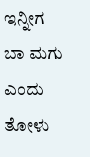ಇನ್ನೀಗ
ಬಾ ಮಗು ಎಂದು ತೋಳು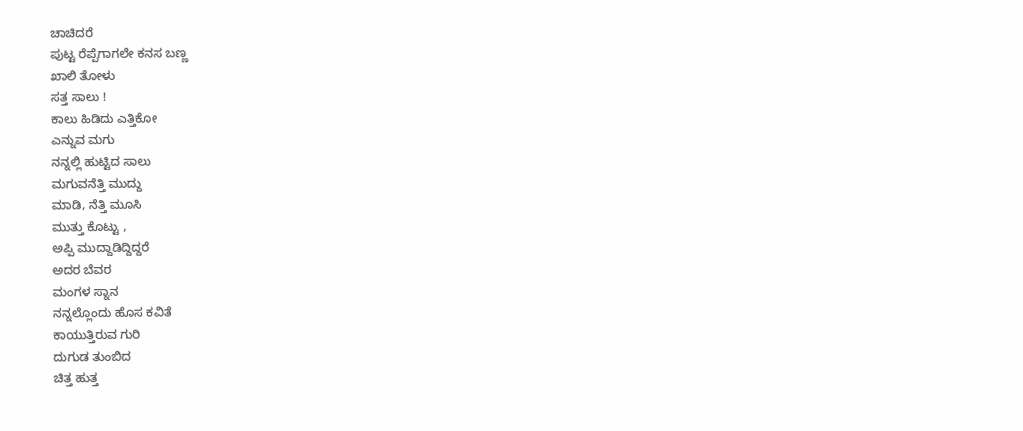ಚಾಚಿದರೆ
ಪುಟ್ಟ ರೆಪ್ಪೆಗಾಗಲೇ ಕನಸ ಬಣ್ಣ
ಖಾಲಿ ತೋಳು
ಸತ್ತ ಸಾಲು !
ಕಾಲು ಹಿಡಿದು ಎತ್ತಿಕೋ
ಎನ್ನುವ ಮಗು
ನನ್ನಲ್ಲಿ ಹುಟ್ಟಿದ ಸಾಲು
ಮಗುವನೆತ್ತಿ ಮುದ್ದು
ಮಾಡಿ, ನೆತ್ತಿ ಮೂಸಿ
ಮುತ್ತು ಕೊಟ್ಟು ,
ಅಪ್ಪಿ ಮುದ್ದಾಡಿದ್ದಿದ್ದರೆ
ಅದರ ಬೆವರ
ಮಂಗಳ ಸ್ನಾನ
ನನ್ನಲ್ಲೊಂದು ಹೊಸ ಕವಿತೆ
ಕಾಯುತ್ತಿರುವ ಗುರಿ
ದುಗುಡ ತುಂಬಿದ
ಚಿತ್ತ ಹುತ್ತ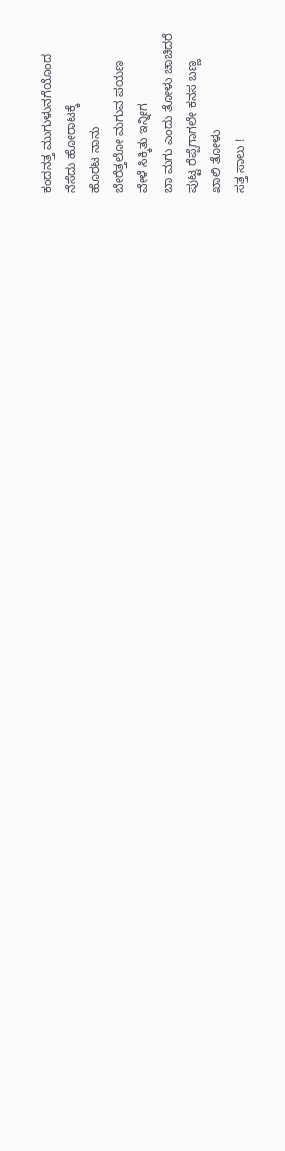ಕಂದನತ್ತ ಮುಗುಳುನಗೆಯೊಂದ
ನೆಸೆದು ಹೋರಾಟಕ್ಕೆ
ಹೊರಟ ನಾನು
ಬೇರೆತ್ತಲೋ ಮಗುವ ಪಯಣ
ವೇಳೆ ಸಿಕ್ಕಿತು ಇನ್ನೀಗ
ಬಾ ಮಗು ಎಂದು ತೋಳು ಚಾಚಿದರೆ
ಪುಟ್ಟ ರೆಪ್ಪೆಗಾಗಲೇ ಕನಸ ಬಣ್ಣ
ಖಾಲಿ ತೋಳು
ಸತ್ತ ಸಾಲು !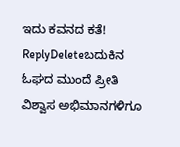ಇದು ಕವನದ ಕತೆ!
ReplyDeleteಬದುಕಿನ ಓಘದ ಮುಂದೆ ಪ್ರೀತಿ ವಿಶ್ವಾಸ ಅಭಿಮಾನಗಳಿಗೂ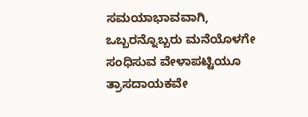ಸಮಯಾಭಾವವಾಗಿ, ಒಬ್ಬರನ್ನೊಬ್ಬರು ಮನೆಯೊಳಗೇ ಸಂಧಿಸುವ ವೇಳಾಪಟ್ಟಿಯೂ ತ್ರಾಸದಾಯಕವೇ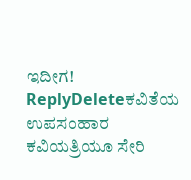ಇದೀಗ!
ReplyDeleteಕವಿತೆಯ ಉಪಸಂಹಾರ ಕವಿಯತ್ರಿಯೂ ಸೇರಿ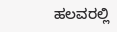ಹಲವರಲ್ಲಿ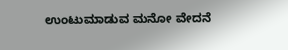ಉಂಟುಮಾಡುವ ಮನೋ ವೇದನೆ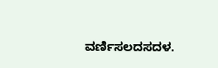ವರ್ಣಿಸಲದಸದಳ.